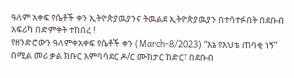ዓለም አቀፍ የሴቶች ቀን ኢትዮጵያዉያንና ትዉልደ ኢትዮጵያዉያን በተሳተፉበት በደቡብ አፍሪካ በድምቀት ተከበረ !
የዘንድሮውን ዓለምቀአቀፍ የሴቶች ቀን (March-8/2023) “እኔ የእህቴ ጠባቂ ነኝ” በሚል መሪ ቃል ክቡር አምባሳደር ዶ/ር ሙክታር ከድር፣ በደቡብ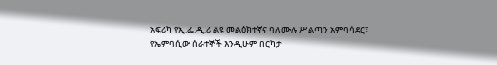አፍሪካ የኢ.ፌ.ዲ.ሪ ልዩ መልዕክተኛና ባለሙሉ ሥልጣን አምባሳደር፣ የኤምባሲው ሰራተኞች እንዲሁም በርካታ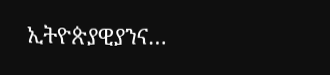ኢትዮጵያዊያንና…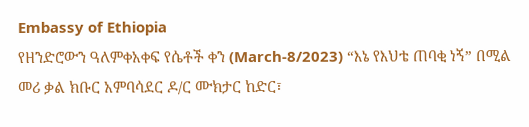Embassy of Ethiopia
የዘንድሮውን ዓለምቀአቀፍ የሴቶች ቀን (March-8/2023) “እኔ የእህቴ ጠባቂ ነኝ” በሚል መሪ ቃል ክቡር አምባሳደር ዶ/ር ሙክታር ከድር፣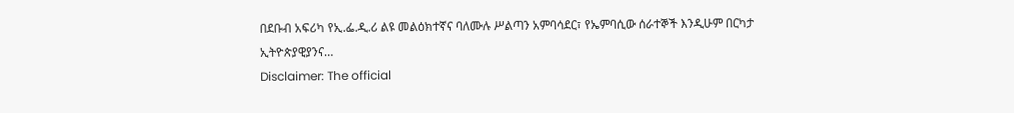በደቡብ አፍሪካ የኢ.ፌ.ዲ.ሪ ልዩ መልዕክተኛና ባለሙሉ ሥልጣን አምባሳደር፣ የኤምባሲው ሰራተኞች እንዲሁም በርካታ ኢትዮጵያዊያንና…
Disclaimer: The official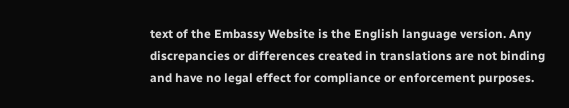text of the Embassy Website is the English language version. Any discrepancies or differences created in translations are not binding and have no legal effect for compliance or enforcement purposes.